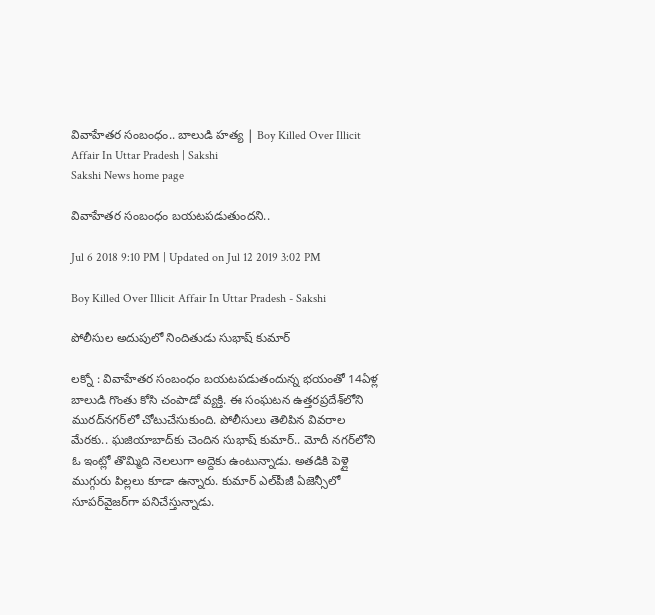వివాహేతర సంబంధం.. బాలుడి హత్య | Boy Killed Over Illicit Affair In Uttar Pradesh | Sakshi
Sakshi News home page

వివాహేతర సంబంధం బయటపడుతుందని..

Jul 6 2018 9:10 PM | Updated on Jul 12 2019 3:02 PM

Boy Killed Over Illicit Affair In Uttar Pradesh - Sakshi

పోలీసుల అదుపులో నిందితుడు సుభాష్‌ కుమార్‌

లక్నో : వివాహేతర సంబంధం బయటపడుతందున్న భయంతో 14ఏళ్ల బాలుడి గొంతు కోసి చంపాడో వ్యక్తి. ఈ సంఘటన ఉత్తరప్రదేశ్‌లోని మురద్‌నగర్‌లో చోటుచేసుకుంది. పోలీసులు తెలిపిన వివరాల మేరకు.. ఘజియాబాద్‌కు చెందిన సుభాష్‌ కుమార్‌.. మోదీ నగర్‌లోని ఓ ఇంట్లో తొమ్మిది నెలలుగా అద్దెకు ఉంటున్నాడు. అతడికి పెళ్లై ముగ్గురు పిల్లలు కూడా ఉన్నారు. కుమార్‌ ఎల్‌పీజీ ఏజెన్సీలో సూపర్‌వైజర్‌గా పనిచేస్తున్నాడు.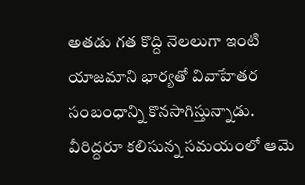అతడు గత కొద్ది నెలలుగా ఇంటి యాజమాని భార్యతో వివాహేతర సంబంధాన్ని కొనసాగిస్తున్నాడు. వీరిద్దరూ కలిసున్న సమయంలో ఆమె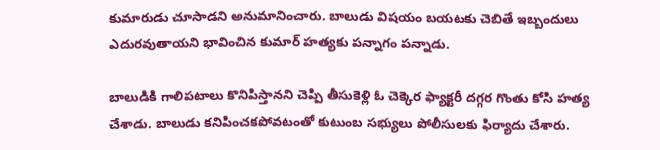కుమారుడు చూసాడని అనుమానించారు. బాలుడు విషయం బయటకు చెబితే ఇబ్బందులు ఎదురవుతాయని భావించిన కుమార్‌ హత్యకు పన్నాగం పన్నాడు.

బాలుడికి గాలిపటాలు కొనిపిస్తానని చెప్పి తీసుకెళ్లి ఓ చెక్కెర ఫ్యాక్టరీ దగ్గర గొంతు కోసి హత్య చేశాడు. బాలుడు కనిపించకపోవటంతో కుటుంబ సభ్యులు పోలీసులకు ఫిర్యాదు చేశారు.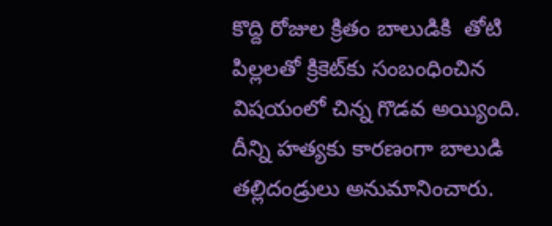కొద్ది రోజుల క్రితం బాలుడికి  తోటి పిల్లలతో క్రికెట్‌కు సంబంధించిన విషయంలో చిన్న గొడవ అయ్యింది. దీన్ని హత్యకు కారణంగా బాలుడి తల్లిదండ్రులు అనుమానించారు.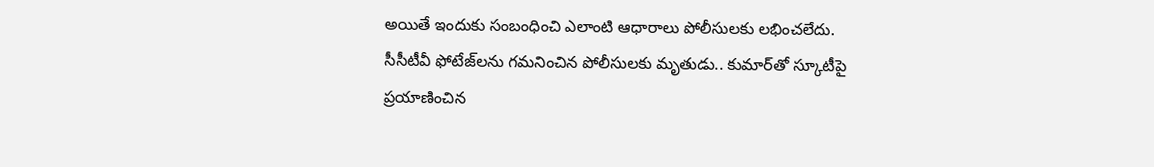అయితే ఇందుకు సంబంధించి ఎలాంటి ఆధారాలు పోలీసులకు లభించలేదు. సీసీటీవీ ఫోటేజ్‌లను గమనించిన పోలీసులకు మృతుడు.. కుమార్‌తో స్కూటీపై ప్రయాణించిన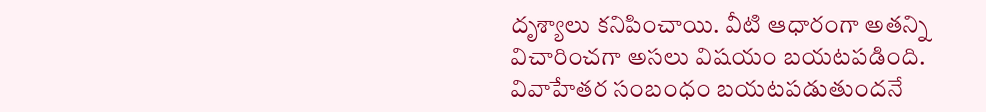దృశ్యాలు కనిపించాయి. వీటి ఆధారంగా అతన్ని విచారించగా అసలు విషయం బయటపడింది. వివాహేతర సంబంధం బయటపడుతుందనే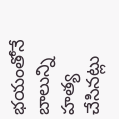భయంతోనే బాలున్ని హత్య చేసినట్లు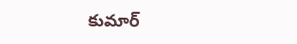కుమార్‌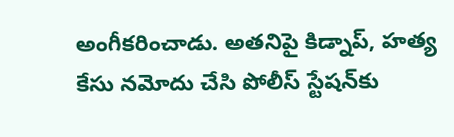అంగీకరించాడు. అతనిపై కిడ్నాప్‌, హత్య కేసు నమోదు చేసి పోలీస్‌ స్టేషన్‌కు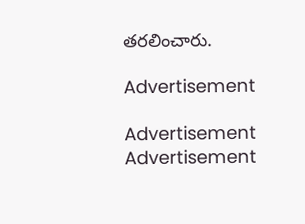తరలించారు.

Advertisement

Advertisement
Advertisement